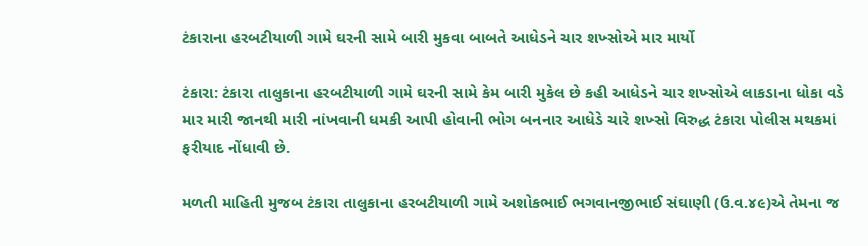ટંકારાના હરબટીયાળી ગામે ઘરની સામે બારી મુકવા બાબતે આધેડને ચાર શખ્સોએ માર માર્યો

ટંકારા: ટંકારા તાલુકાના હરબટીયાળી ગામે ઘરની સામે કેમ બારી મુકેલ છે કહી આધેડને ચાર શખ્સોએ લાકડાના ધોકા વડે માર મારી જાનથી મારી નાંખવાની ધમકી આપી હોવાની ભોગ બનનાર આધેડે ચારે શખ્સો વિરુદ્ધ ટંકારા પોલીસ મથકમાં ફરીયાદ નોંધાવી છે.

મળતી માહિતી મુજબ ટંકારા તાલુકાના હરબટીયાળી ગામે અશોકભાઈ ભગવાનજીભાઈ સંઘાણી (ઉ.વ.૪૯)એ તેમના જ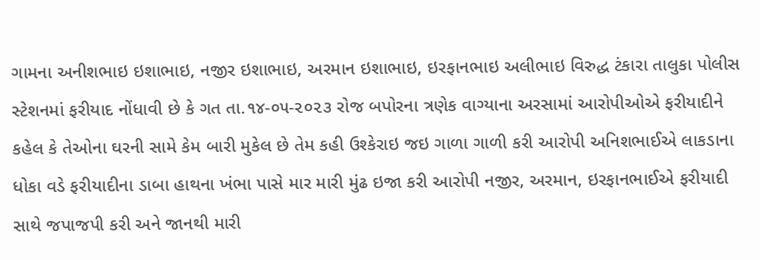ગામના અનીશભાઇ ઇશાભાઇ, નજીર ઇશાભાઇ, અરમાન ઇશાભાઇ, ઇરફાનભાઇ અલીભાઇ વિરુદ્ધ ટંકારા તાલુકા પોલીસ સ્ટેશનમાં ફરીયાદ નોંધાવી છે કે ગત તા.૧૪-૦૫-૨૦૨૩ રોજ બપોરના ત્રણેક વાગ્યાના અરસામાં આરોપીઓએ ફરીયાદીને કહેલ કે તેઓના ઘરની સામે કેમ બારી મુકેલ છે તેમ કહી ઉશ્કેરાઇ જઇ ગાળા ગાળી કરી આરોપી અનિશભાઈએ લાકડાના ધોકા વડે ફરીયાદીના ડાબા હાથના ખંભા પાસે માર મારી મુંઢ ઇજા કરી આરોપી નજીર, અરમાન, ઇરફાનભાઈએ ફરીયાદી સાથે જપાજપી કરી અને જાનથી મારી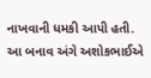નાખવાની ધમકી આપી હતી. આ બનાવ અંગે અશોકભાઈએ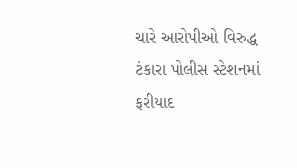ચારે આરોપીઓ વિરુદ્ધ ટંકારા પોલીસ સ્ટેશનમાં ફરીયાદ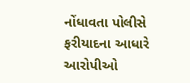નોંધાવતા પોલીસે ફરીયાદના આધારે આરોપીઓ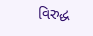વિરુદ્ધ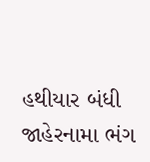હથીયાર બંધી જાહેરનામા ભંગ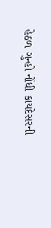હેઠળ ગુન્હો નોંધી કાયદેસરની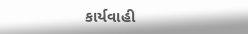કાર્યવાહી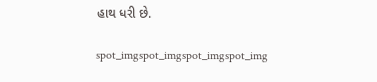હાથ ધરી છે.

spot_imgspot_imgspot_imgspot_img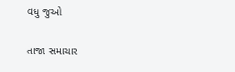વધુ જુઓ

તાજા સમાચાર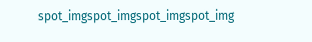spot_imgspot_imgspot_imgspot_img